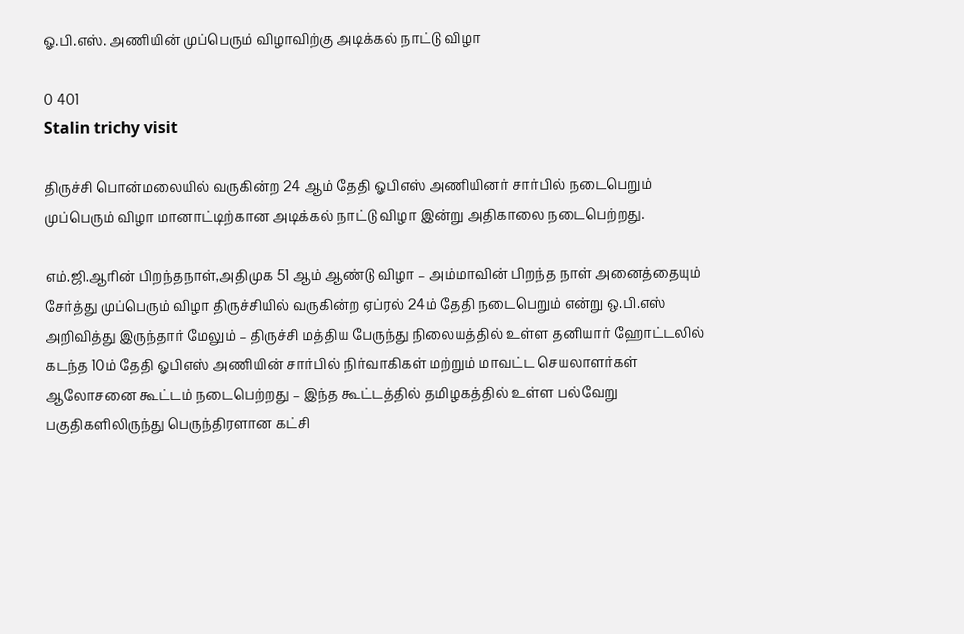ஓ.பி.எஸ். அணியின் முப்பெரும் விழாவிற்கு அடிக்கல் நாட்டு விழா

0 401
Stalin trichy visit

திருச்சி பொன்மலையில் வருகின்ற 24 ஆம் தேதி ஓபிஎஸ் அணியினர் சார்பில் நடைபெறும் முப்பெரும் விழா மானாட்டிற்கான அடிக்கல் நாட்டு விழா இன்று அதிகாலை நடைபெற்றது.

எம்.ஜி.ஆரின் பிறந்தநாள்,அதிமுக 51 ஆம் ஆண்டு விழா – அம்மாவின் பிறந்த நாள் அனைத்தையும் சேர்த்து முப்பெரும் விழா திருச்சியில் வருகின்ற ஏப்ரல் 24ம் தேதி நடைபெறும் என்று ஒ.பி.எஸ் அறிவித்து இருந்தார் மேலும் – திருச்சி மத்திய பேருந்து நிலையத்தில் உள்ள தனியார் ஹோட்டலில் கடந்த 10ம் தேதி ஓபிஎஸ் அணியின் சார்பில் நிர்வாகிகள் மற்றும் மாவட்ட செயலாளர்கள் ஆலோசனை கூட்டம் நடைபெற்றது – இந்த கூட்டத்தில் தமிழகத்தில் உள்ள பல்வேறு பகுதிகளிலிருந்து பெருந்திரளான கட்சி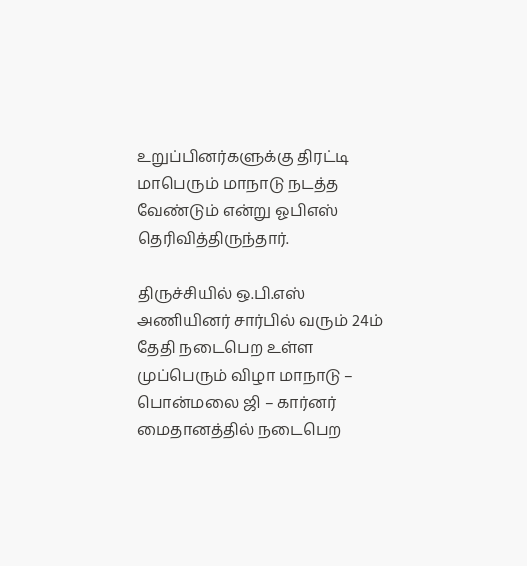உறுப்பினர்களுக்கு திரட்டி மாபெரும் மாநாடு நடத்த வேண்டும் என்று ஓபிஎஸ் தெரிவித்திருந்தார்.

திருச்சியில் ஒ.பி.எஸ் அணியினர் சார்பில் வரும் 24ம் தேதி நடைபெற உள்ள முப்பெரும் விழா மாநாடு – பொன்மலை ஜி – கார்னர் மைதானத்தில் நடைபெற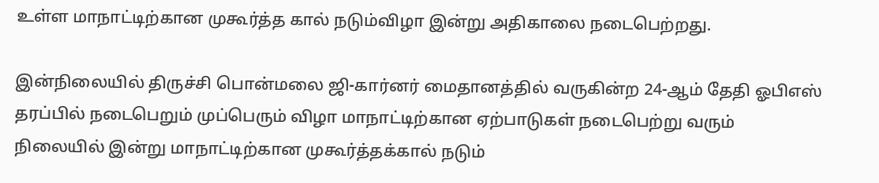உள்ள மாநாட்டிற்கான முகூர்த்த கால் நடும்விழா இன்று அதிகாலை நடைபெற்றது.

இன்நிலையில் திருச்சி பொன்மலை ஜி-கார்னர் மைதானத்தில் வருகின்ற 24-ஆம் தேதி ஓபிஎஸ் தரப்பில் நடைபெறும் முப்பெரும் விழா மாநாட்டிற்கான ஏற்பாடுகள் நடைபெற்று வரும் நிலையில் இன்று மாநாட்டிற்கான முகூர்த்தக்கால் நடும்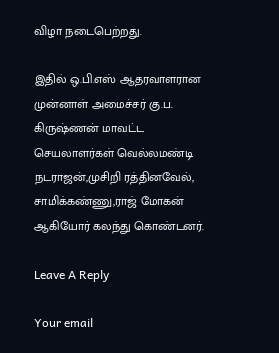விழா நடைபெற்றது.

இதில் ஒ.பி.எஸ் ஆதரவாளரான
முன்னாள் அமைச்சர் கு.ப. கிருஷ்ணன் மாவட்ட செயலாளர்கள் வெல்லமண்டி நடராஜன்,முசிறி ரத்தினவேல், சாமிக்கண்ணு,ராஜ் மோகன் ஆகியோர் கலந்து கொண்டனர்.

Leave A Reply

Your email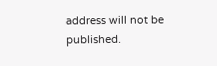address will not be published.